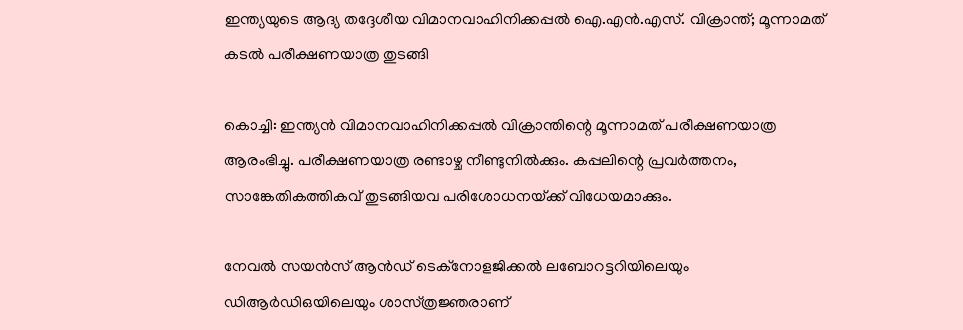ഇന്ത്യയുടെ ആദ്യ തദ്ദേശീയ വിമാനവാഹിനിക്കപ്പൽ ഐ.എൻ.എസ്. വിക്രാന്ത്; മൂന്നാമത്‌ കടൽ പരീക്ഷണയാത്ര തുടങ്ങി

കൊച്ചി: ഇന്ത്യൻ വിമാനവാഹിനിക്കപ്പൽ വിക്രാന്തിന്റെ മൂന്നാമത്‌ പരീക്ഷണയാത്ര ആരംഭിച്ചു. പരീക്ഷണയാത്ര രണ്ടാഴ്ച നീണ്ടുനിൽക്കും. കപ്പലിന്റെ പ്രവർത്തനം, സാങ്കേതികത്തികവ്‌ തുടങ്ങിയവ പരിശോധനയ്‌ക്ക്‌ വിധേയമാക്കും.

നേവൽ സയൻസ്‌ ആൻഡ്‌ ടെക്‌നോളജിക്കൽ ലബോറട്ടറിയിലെയും ഡിആർഡിഒയിലെയും ശാസ്‌ത്രജ്ഞരാണ്‌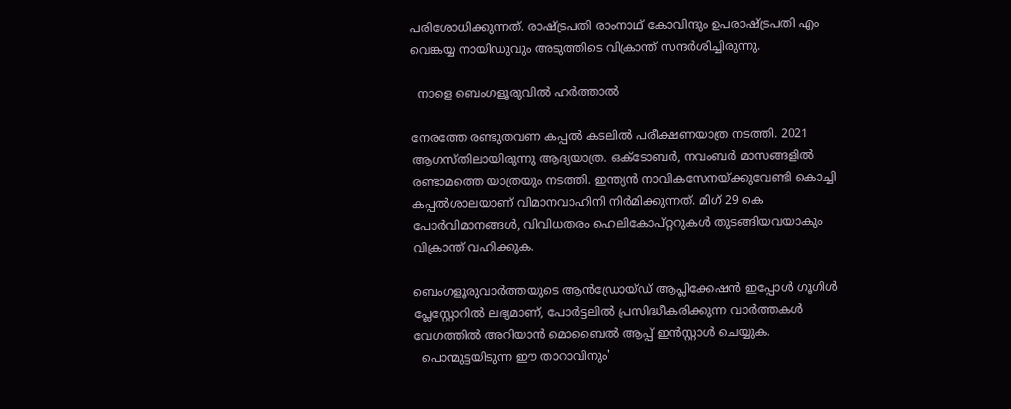പരിശോധിക്കുന്നത്‌. രാഷ്‌ട്രപതി രാംനാഥ്‌ കോവിന്ദും ഉപരാഷ്‌ട്രപതി എം വെങ്കയ്യ നായിഡുവും അടുത്തിടെ വിക്രാന്ത്‌ സന്ദർശിച്ചിരുന്നു.

  നാളെ ബെംഗളൂരുവിൽ ഹർത്താൽ

നേരത്തേ രണ്ടുതവണ കപ്പൽ കടലിൽ പരീക്ഷണയാത്ര നടത്തി. 2021 ആഗസ്‌തിലായിരുന്നു ആദ്യയാത്ര. ഒക്‌ടോബർ, നവംബർ മാസങ്ങളിൽ രണ്ടാമത്തെ യാത്രയും നടത്തി. ഇന്ത്യൻ നാവികസേനയ്‌ക്കുവേണ്ടി കൊച്ചി കപ്പൽശാലയാണ്‌ വിമാനവാഹിനി നിർമിക്കുന്നത്‌. മിഗ്‌ 29 കെ പോർവിമാനങ്ങൾ, വിവിധതരം ഹെലികോപ്‌റ്ററുകൾ തുടങ്ങിയവയാകും വിക്രാന്ത്‌ വഹിക്കുക.

ബെംഗളൂരുവാർത്തയുടെ ആൻഡ്രോയ്ഡ് ആപ്ലിക്കേഷൻ ഇപ്പോൾ ഗൂഗിൾ പ്ലേസ്റ്റോറിൽ ലഭ്യമാണ്, പോർട്ടലിൽ പ്രസിദ്ധീകരിക്കുന്ന വാർത്തകൾ വേഗത്തിൽ അറിയാൻ മൊബൈൽ ആപ്പ് ഇൻസ്റ്റാൾ ചെയ്യുക.
  പൊന്മുട്ടയിടുന്ന ഈ താറാവിനും'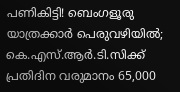പണികിട്ടി! ബെംഗളൂരു യാത്രക്കാർ പെരുവഴിയിൽ; കെ.എസ്.ആർ.ടി.സിക്ക് പ്രതിദിന വരുമാനം 65,000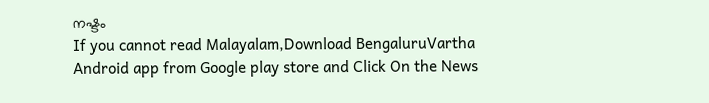നഷ്ടം
If you cannot read Malayalam,Download BengaluruVartha Android app from Google play store and Click On the News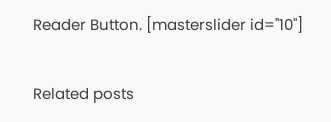Reader Button. [masterslider id="10"]

Related posts